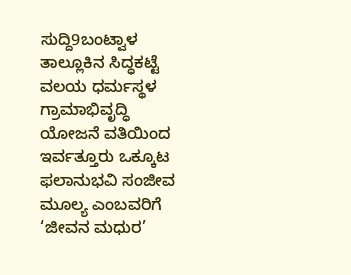ಸುದ್ದಿ9ಬಂಟ್ವಾಳ ತಾಲ್ಲೂಕಿನ ಸಿದ್ಧಕಟ್ಟೆ ವಲಯ ಧರ್ಮಸ್ಥಳ ಗ್ರಾಮಾಭಿವೃದ್ಧಿ ಯೋಜನೆ ವತಿಯಿಂದ ಇರ್ವತ್ತೂರು ಒಕ್ಕೂಟ ಫಲಾನುಭವಿ ಸಂಜೀವ ಮೂಲ್ಯ ಎಂಬವರಿಗೆ ‘ಜೀವನ ಮಧುರ’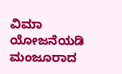ವಿಮಾ ಯೋಜನೆಯಡಿ ಮಂಜೂರಾದ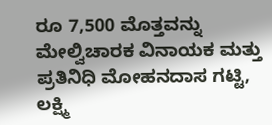ರೂ 7,500 ಮೊತ್ತವನ್ನು ಮೇಲ್ವಿಚಾರಕ ವಿನಾಯಕ ಮತ್ತು ಪ್ರತಿನಿಧಿ ಮೋಹನದಾಸ ಗಟ್ಟಿ, ಲಕ್ಷ್ಮಿ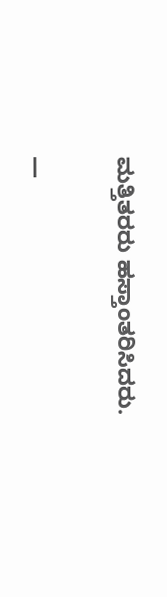ಮತ್ತಿತರರು ಹಸ್ತಾಂತರಿಸಿದರು.

—